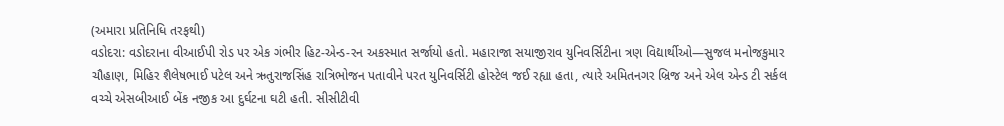(અમારા પ્રતિનિધિ તરફથી)
વડોદરા: વડોદરાના વીઆઈપી રોડ પર એક ગંભીર હિટ-એન્ડ-રન અકસ્માત સર્જાયો હતો. મહારાજા સયાજીરાવ યુનિવર્સિટીના ત્રણ વિદ્યાર્થીઓ—સુજલ મનોજકુમાર ચૌહાણ, મિહિર શૈલેષભાઈ પટેલ અને ઋતુરાજસિંહ રાત્રિભોજન પતાવીને પરત યુનિવર્સિટી હોસ્ટેલ જઈ રહ્યા હતા, ત્યારે અમિતનગર બ્રિજ અને એલ એન્ડ ટી સર્કલ વચ્ચે એસબીઆઈ બેંક નજીક આ દુર્ઘટના ઘટી હતી. સીસીટીવી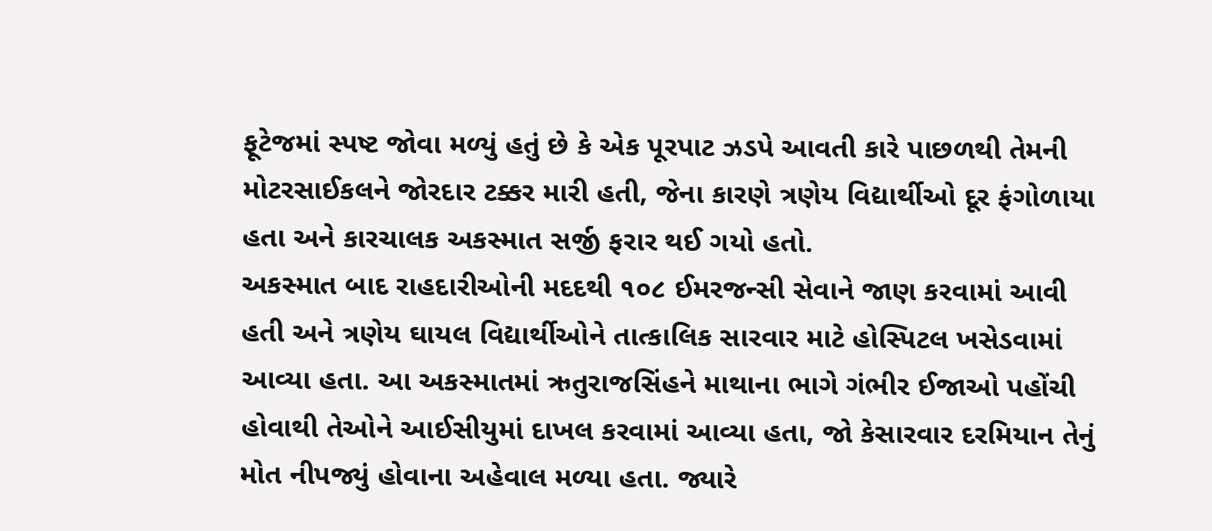ફૂટેજમાં સ્પષ્ટ જોવા મળ્યું હતું છે કે એક પૂરપાટ ઝડપે આવતી કારે પાછળથી તેમની મોટરસાઈકલને જોરદાર ટક્કર મારી હતી, જેના કારણે ત્રણેય વિદ્યાર્થીઓ દૂર ફંગોળાયા હતા અને કારચાલક અકસ્માત સર્જી ફરાર થઈ ગયો હતો.
અકસ્માત બાદ રાહદારીઓની મદદથી ૧૦૮ ઈમરજન્સી સેવાને જાણ કરવામાં આવી હતી અને ત્રણેય ઘાયલ વિદ્યાર્થીઓને તાત્કાલિક સારવાર માટે હોસ્પિટલ ખસેડવામાં આવ્યા હતા. આ અકસ્માતમાં ઋતુરાજસિંહને માથાના ભાગે ગંભીર ઈજાઓ પહોંચી હોવાથી તેઓને આઈસીયુમાં દાખલ કરવામાં આવ્યા હતા, જો કેસારવાર દરમિયાન તેનું મોત નીપજ્યું હોવાના અહેવાલ મળ્યા હતા. જ્યારે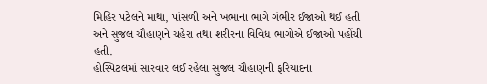મિહિર પટેલને માથા, પાંસળી અને ખભાના ભાગે ગંભીર ઈજાઓ થઈ હતી અને સુજલ ચૌહાણને ચહેરા તથા શરીરના વિવિધ ભાગોએ ઈજાઓ પહોંચી હતી.
હોસ્પિટલમાં સારવાર લઈ રહેલા સુજલ ચૌહાણની ફરિયાદના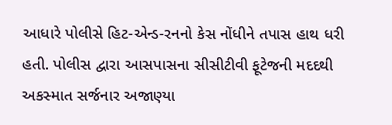આધારે પોલીસે હિટ-એન્ડ-રનનો કેસ નોંધીને તપાસ હાથ ધરી હતી. પોલીસ દ્વારા આસપાસના સીસીટીવી ફૂટેજની મદદથી અકસ્માત સર્જનાર અજાણ્યા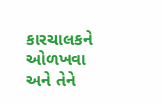કારચાલકને ઓળખવા અને તેને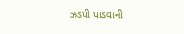ઝડપી પાડવાની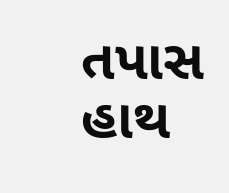તપાસ હાથ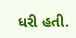ધરી હતી.